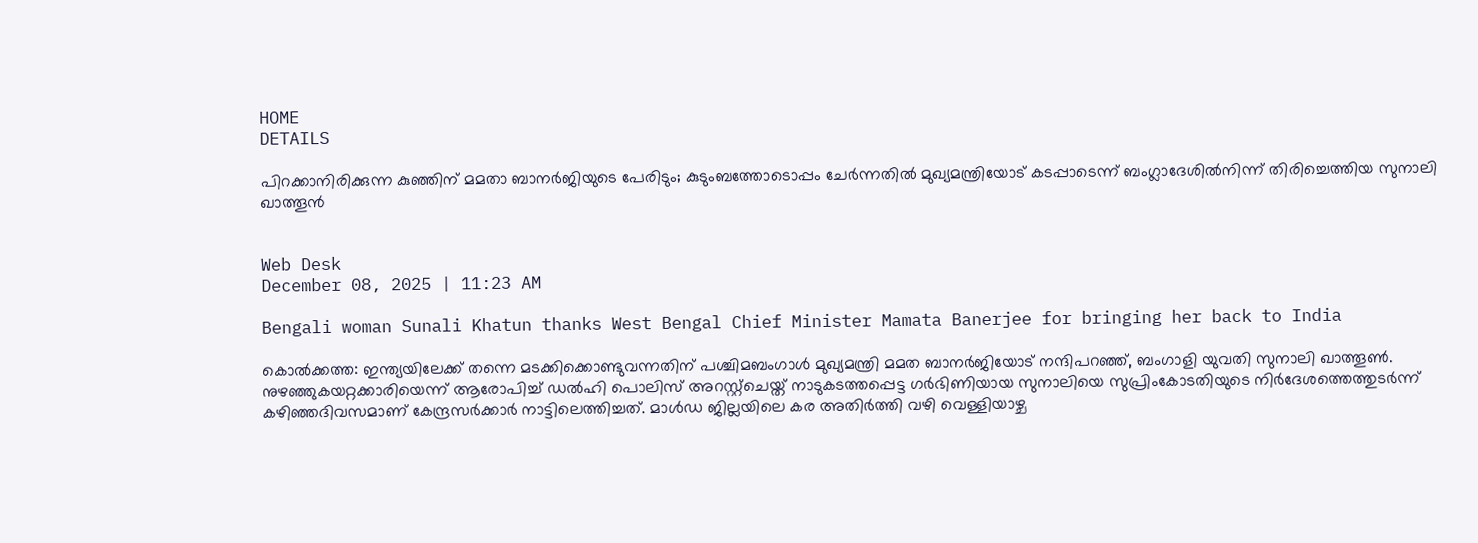HOME
DETAILS

പിറക്കാനിരിക്കുന്ന കുഞ്ഞിന് മമതാ ബാനര്‍ജിയുടെ പേരിടും; കുടുംബത്തോടൊപ്പം ചേര്‍ന്നതില്‍ മുഖ്യമന്ത്രിയോട് കടപ്പാടെന്ന് ബംഗ്ലാദേശില്‍നിന്ന് തിരിച്ചെത്തിയ സുനാലി ഖാത്തൂന്‍


Web Desk
December 08, 2025 | 11:23 AM

Bengali woman Sunali Khatun thanks West Bengal Chief Minister Mamata Banerjee for bringing her back to India

കൊല്‍ക്കത്ത: ഇന്ത്യയിലേക്ക് തന്നെ മടക്കിക്കൊണ്ടുവന്നതിന് പശ്ചിമബംഗാള്‍ മുഖ്യമന്ത്രി മമത ബാനര്‍ജിയോട് നന്ദിപറഞ്ഞ്, ബംഗാളി യുവതി സുനാലി ഖാത്തൂണ്‍. നുഴഞ്ഞുകയറ്റക്കാരിയെന്ന് ആരോപിച്ച് ഡല്‍ഹി പൊലിസ് അറസ്റ്റ്‌ചെയ്ത് നാടുകടത്തപ്പെട്ട ഗര്‍ഭിണിയായ സുനാലിയെ സുപ്രിംകോടതിയുടെ നിര്‍ദേശത്തെത്തുടര്‍ന്ന് കഴിഞ്ഞദിവസമാണ് കേന്ദ്രസര്‍ക്കാര്‍ നാട്ടിലെത്തിച്ചത്. മാള്‍ഡ ജില്ലയിലെ കര അതിര്‍ത്തി വഴി വെള്ളിയാഴ്ച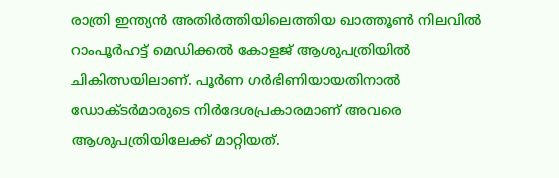രാത്രി ഇന്ത്യന്‍ അതിര്‍ത്തിയിലെത്തിയ ഖാത്തൂണ്‍ നിലവില്‍ റാംപൂര്‍ഹട്ട് മെഡിക്കല്‍ കോളജ് ആശുപത്രിയില്‍ ചികിത്സയിലാണ്. പൂര്‍ണ ഗര്‍ഭിണിയായതിനാല്‍ ഡോക്ടര്‍മാരുടെ നിര്‍ദേശപ്രകാരമാണ് അവരെ ആശുപത്രിയിലേക്ക് മാറ്റിയത്.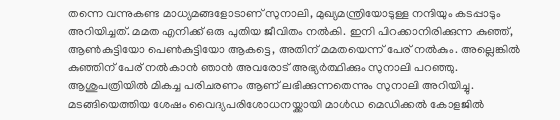തന്നെ വന്നുകണ്ട മാധ്യമങ്ങളോടാണ് സുനാലി, മുഖ്യമന്ത്രിയോടുള്ള നന്ദിയും കടപ്പാടും അറിയിച്ചത്. മമത എനിക്ക് ഒരു പുതിയ ജീവിതം നല്‍കി. ഇനി പിറക്കാനിരിക്കുന്ന കുഞ്ഞ്, ആണ്‍കുട്ടിയോ പെണ്‍കുട്ടിയോ ആകട്ടെ, അതിന് മമതയെന്ന് പേര് നല്‍കും. അല്ലെങ്കില്‍ കുഞ്ഞിന് പേര് നല്‍കാന്‍ ഞാന്‍ അവരോട് അഭ്യര്‍ത്ഥിക്കും സുനാലി പറഞ്ഞു. ആശുപത്രിയില്‍ മികച്ച പരിചരണം ആണ് ലഭിക്കുന്നതെന്നും സുനാലി അറിയിച്ചു. മടങ്ങിയെത്തിയ ശേഷം വൈദ്യപരിശോധനയ്ക്കായി മാള്‍ഡ മെഡിക്കല്‍ കോളജില്‍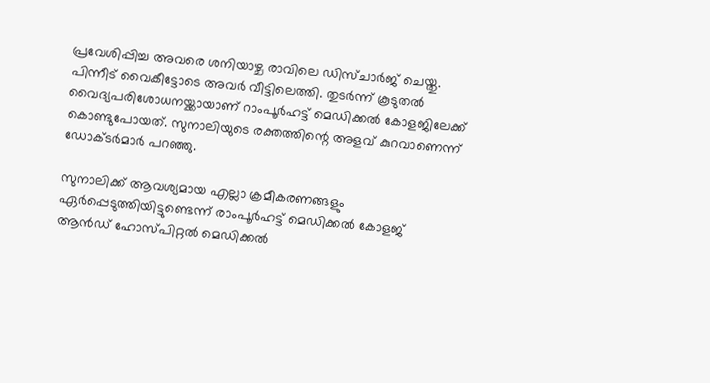പ്രവേശിപ്പിച്ച അവരെ ശനിയാഴ്ച രാവിലെ ഡിസ്ചാര്‍ജ് ചെയ്തു. പിന്നീട് വൈകീട്ടോടെ അവര്‍ വീട്ടിലെത്തി. തുടര്‍ന്ന് കൂടുതല്‍ വൈദ്യപരിശോധനയ്ക്കായാണ് റാംപൂര്‍ഹട്ട് മെഡിക്കല്‍ കോളജിലേക്ക് കൊണ്ടുപോയത്. സുനാലിയുടെ രക്തത്തിന്റെ അളവ് കുറവാണെന്ന് ഡോക്ടര്‍മാര്‍ പറഞ്ഞു.

സുനാലിക്ക് ആവശ്യമായ എല്ലാ ക്രമീകരണങ്ങളും ഏര്‍പ്പെടുത്തിയിട്ടുണ്ടെന്ന് രാംപൂര്‍ഹട്ട് മെഡിക്കല്‍ കോളജ് ആന്‍ഡ് ഹോസ്പിറ്റല്‍ മെഡിക്കല്‍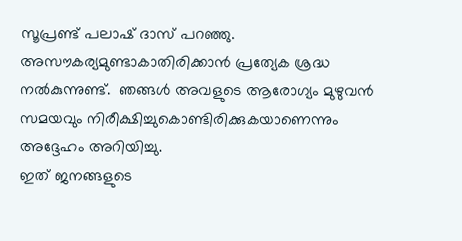സൂപ്രണ്ട് പലാഷ് ദാസ് പറഞ്ഞു. അസൗകര്യമുണ്ടാകാതിരിക്കാന്‍ പ്രത്യേക ശ്രദ്ധ നല്‍കുന്നുണ്ട്.  ഞങ്ങള്‍ അവളുടെ ആരോഗ്യം മുഴുവന്‍ സമയവും നിരീക്ഷിച്ചുകൊണ്ടിരിക്കുകയാണെന്നും അദ്ദേഹം അറിയിച്ചു.
ഇത് ജനങ്ങളുടെ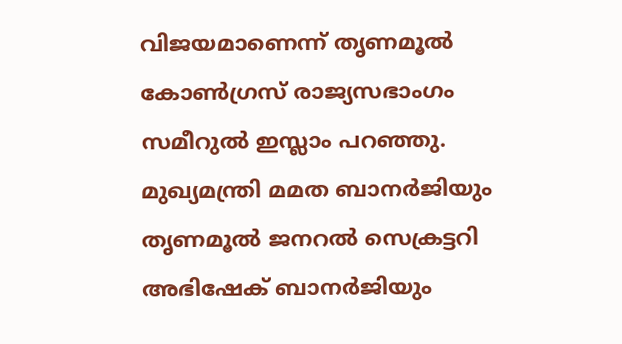വിജയമാണെന്ന് തൃണമൂല്‍ കോണ്‍ഗ്രസ് രാജ്യസഭാംഗം സമീറുല്‍ ഇസ്ലാം പറഞ്ഞു. മുഖ്യമന്ത്രി മമത ബാനര്‍ജിയും തൃണമൂല്‍ ജനറല്‍ സെക്രട്ടറി അഭിഷേക് ബാനര്‍ജിയും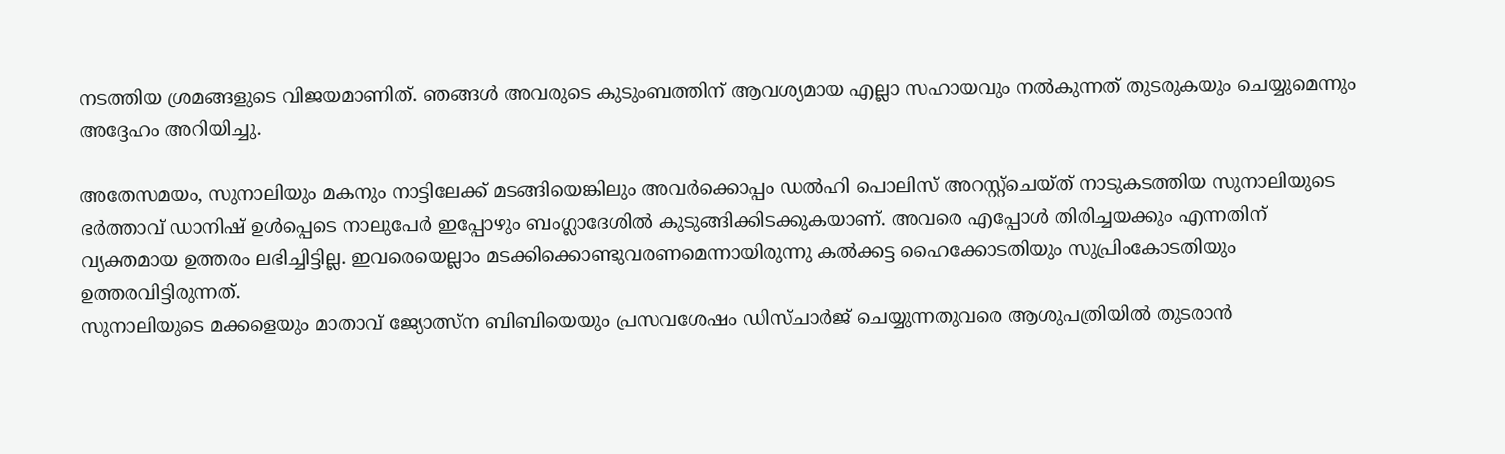നടത്തിയ ശ്രമങ്ങളുടെ വിജയമാണിത്. ഞങ്ങള്‍ അവരുടെ കുടുംബത്തിന് ആവശ്യമായ എല്ലാ സഹായവും നല്‍കുന്നത് തുടരുകയും ചെയ്യുമെന്നും അദ്ദേഹം അറിയിച്ചു.

അതേസമയം, സുനാലിയും മകനും നാട്ടിലേക്ക് മടങ്ങിയെങ്കിലും അവര്‍ക്കൊപ്പം ഡല്‍ഹി പൊലിസ് അറസ്റ്റ്‌ചെയ്ത് നാടുകടത്തിയ സുനാലിയുടെ ഭര്‍ത്താവ് ഡാനിഷ് ഉള്‍പ്പെടെ നാലുപേര്‍ ഇപ്പോഴും ബംഗ്ലാദേശില്‍ കുടുങ്ങിക്കിടക്കുകയാണ്. അവരെ എപ്പോള്‍ തിരിച്ചയക്കും എന്നതിന് വ്യക്തമായ ഉത്തരം ലഭിച്ചിട്ടില്ല. ഇവരെയെല്ലാം മടക്കിക്കൊണ്ടുവരണമെന്നായിരുന്നു കല്‍ക്കട്ട ഹൈക്കോടതിയും സുപ്രിംകോടതിയും ഉത്തരവിട്ടിരുന്നത്.
സുനാലിയുടെ മക്കളെയും മാതാവ് ജ്യോത്സ്‌ന ബിബിയെയും പ്രസവശേഷം ഡിസ്ചാര്‍ജ് ചെയ്യുന്നതുവരെ ആശുപത്രിയില്‍ തുടരാന്‍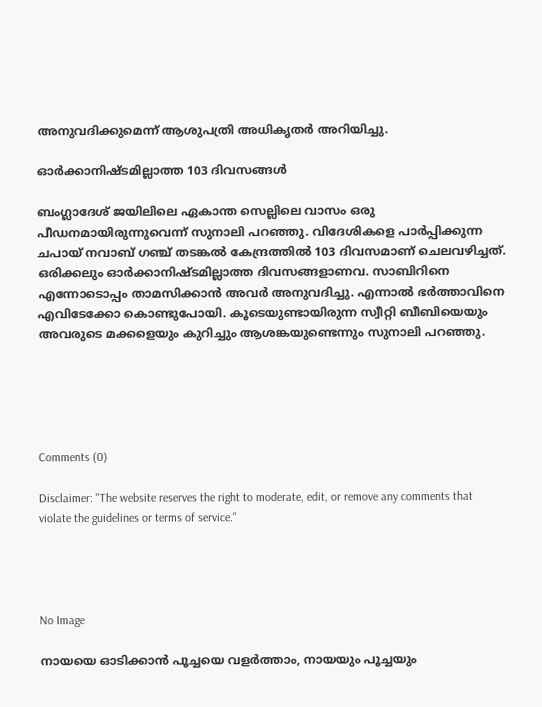അനുവദിക്കുമെന്ന് ആശുപത്രി അധികൃതര്‍ അറിയിച്ചു.

ഓര്‍ക്കാനിഷ്ടമില്ലാത്ത 103 ദിവസങ്ങള്‍

ബംഗ്ലാദേശ് ജയിലിലെ ഏകാന്ത സെല്ലിലെ വാസം ഒരു പീഡനമായിരുന്നുവെന്ന് സുനാലി പറഞ്ഞു. വിദേശികളെ പാര്‍പ്പിക്കുന്ന ചപായ് നവാബ് ഗഞ്ച് തടങ്കല്‍ കേന്ദ്രത്തില്‍ 103 ദിവസമാണ് ചെലവഴിച്ചത്. ഒരിക്കലും ഓര്‍ക്കാനിഷ്ടമില്ലാത്ത ദിവസങ്ങളാണവ. സാബിറിനെ എന്നോടൊപ്പം താമസിക്കാന്‍ അവര്‍ അനുവദിച്ചു. എന്നാല്‍ ഭര്‍ത്താവിനെ എവിടേക്കോ കൊണ്ടുപോയി. കൂടെയുണ്ടായിരുന്ന സ്വീറ്റി ബീബിയെയും അവരുടെ മക്കളെയും കുറിച്ചും ആശങ്കയുണ്ടെന്നും സുനാലി പറഞ്ഞു.





Comments (0)

Disclaimer: "The website reserves the right to moderate, edit, or remove any comments that violate the guidelines or terms of service."




No Image

നായയെ ഓടിക്കാൻ പൂച്ചയെ വളർത്താം, നായയും പൂച്ചയും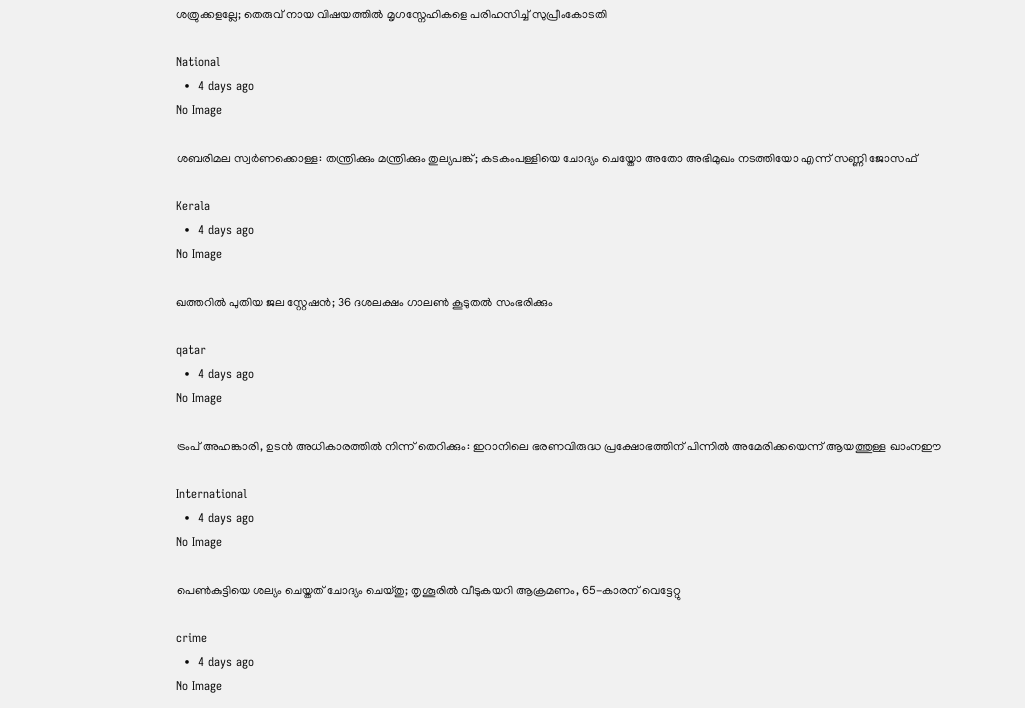ശത്രുക്കളല്ലേ; തെരുവ് നായ വിഷയത്തിൽ മൃഗസ്നേഹികളെ പരിഹസിച്ച് സുപ്രീംകോടതി

National
  •  4 days ago
No Image

ശബരിമല സ്വർണക്കൊള്ള: തന്ത്രിക്കും മന്ത്രിക്കും തുല്യപങ്ക്; കടകംപള്ളിയെ ചോദ്യം ചെയ്തോ അതോ അഭിമുഖം നടത്തിയോ എന്ന് സണ്ണി ജോസഫ്

Kerala
  •  4 days ago
No Image

ഖത്തറില്‍ പുതിയ ജല സ്റ്റേഷന്‍; 36 ദശലക്ഷം ഗാലണ്‍ കൂടുതല്‍ സംഭരിക്കും

qatar
  •  4 days ago
No Image

ട്രംപ് അഹങ്കാരി, ഉടൻ അധികാരത്തിൽ നിന്ന് തെറിക്കും: ഇറാനിലെ ഭരണവിരുദ്ധ പ്രക്ഷോഭത്തിന് പിന്നിൽ അമേരിക്കയെന്ന് ആയത്തുള്ള ഖാംനഈ

International
  •  4 days ago
No Image

പെൺകുട്ടിയെ ശല്യം ചെയ്തത് ചോദ്യം ചെയ്തു; തൃശൂരിൽ വീടുകയറി ആക്രമണം, 65-കാരന് വെട്ടേറ്റു

crime
  •  4 days ago
No Image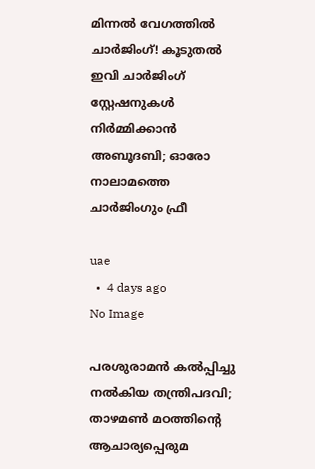മിന്നൽ വേഗത്തിൽ ചാർജിംഗ്! കൂടുതൽ ഇവി ചാർജിംഗ് സ്റ്റേഷനുകൾ നിർമ്മിക്കാൻ അബൂദബി; ഓരോ നാലാമത്തെ ചാർജിംഗും ഫ്രീ

uae
  •  4 days ago
No Image

പരശുരാമൻ കൽപ്പിച്ചു നൽകിയ തന്ത്രിപദവി; താഴമൺ മഠത്തിൻ്റെ ആചാര്യപ്പെരുമ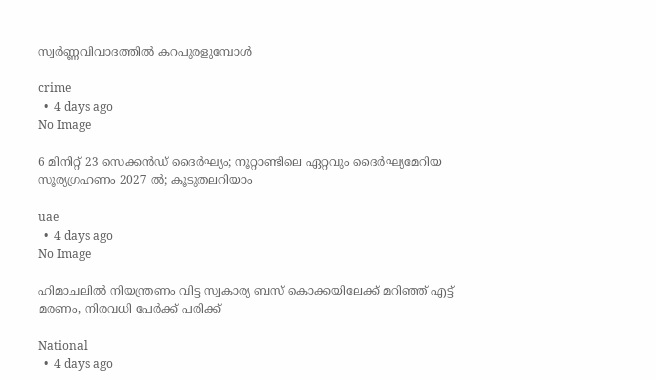സ്വർണ്ണവിവാദത്തിൽ കറപുരളുമ്പോൾ

crime
  •  4 days ago
No Image

6 മിനിറ്റ് 23 സെക്കൻഡ് ദൈർഘ്യം; നൂറ്റാണ്ടിലെ ഏറ്റവും ദൈർഘ്യമേറിയ സൂര്യഗ്രഹണം 2027 ൽ; കൂടുതലറിയാം

uae
  •  4 days ago
No Image

ഹിമാചലിൽ നിയന്ത്രണം വിട്ട സ്വകാര്യ ബസ് കൊക്കയിലേക്ക് മറിഞ്ഞ് എട്ട് മരണം, നിരവധി പേർക്ക് പരിക്ക്

National
  •  4 days ago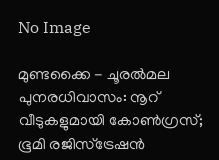No Image

മുണ്ടക്കൈ - ചൂരൽമല പുനരധിവാസം: നൂറ് വീടുകളുമായി കോൺഗ്രസ്; ഭൂമി രജിസ്ട്രേഷൻ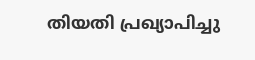തിയതി പ്രഖ്യാപിച്ചു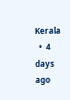Kerala
  •  4 days ago